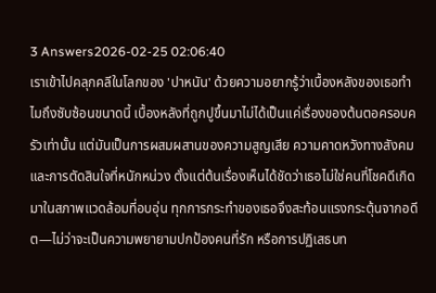3 Answers2026-02-25 02:06:40
เราเข้าไปคลุกคลีในโลกของ 'ปาหนัน' ด้วยความอยากรู้ว่าเบื้องหลังของเธอทำไมถึงซับซ้อนขนาดนี้ เบื้องหลังที่ถูกปูขึ้นมาไม่ได้เป็นแค่เรื่องของต้นตอครอบครัวเท่านั้น แต่มันเป็นการผสมผสานของความสูญเสีย ความคาดหวังทางสังคม และการตัดสินใจที่หนักหน่วง ตั้งแต่ต้นเรื่องเห็นได้ชัดว่าเธอไม่ใช่คนที่โชคดีเกิดมาในสภาพแวดล้อมที่อบอุ่น ทุกการกระทำของเธอจึงสะท้อนแรงกระตุ้นจากอดีต—ไม่ว่าจะเป็นความพยายามปกป้องคนที่รัก หรือการปฏิเสธบท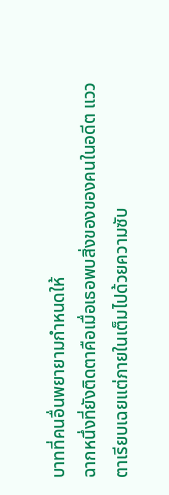บาทที่คนอื่นพยายามกำหนดให้
ฉากหนึ่งที่ยังติดตาคือเมื่อเธอพบสิ่งของของคนในอดีต แววตาเรียบเฉยแต่ภายในเต็มไปด้วยความซับ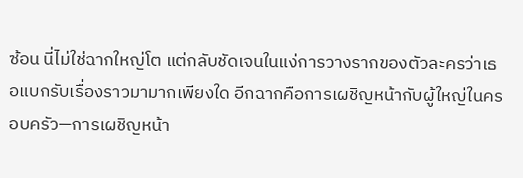ซ้อน นี่ไม่ใช่ฉากใหญ่โต แต่กลับชัดเจนในแง่การวางรากของตัวละครว่าเธอแบกรับเรื่องราวมามากเพียงใด อีกฉากคือการเผชิญหน้ากับผู้ใหญ่ในครอบครัว—การเผชิญหน้า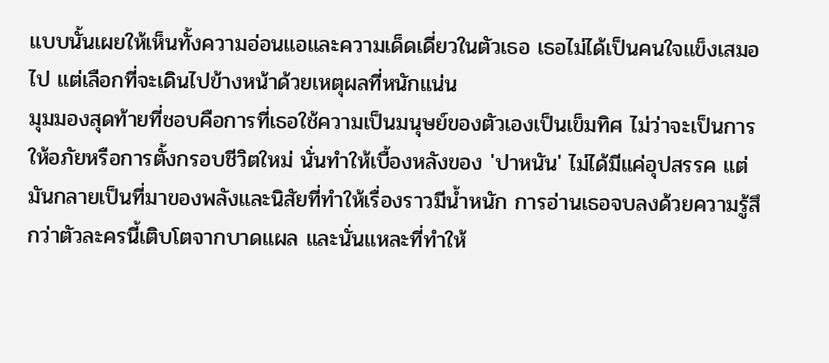แบบนั้นเผยให้เห็นทั้งความอ่อนแอและความเด็ดเดี่ยวในตัวเธอ เธอไม่ได้เป็นคนใจแข็งเสมอไป แต่เลือกที่จะเดินไปข้างหน้าด้วยเหตุผลที่หนักแน่น
มุมมองสุดท้ายที่ชอบคือการที่เธอใช้ความเป็นมนุษย์ของตัวเองเป็นเข็มทิศ ไม่ว่าจะเป็นการให้อภัยหรือการตั้งกรอบชีวิตใหม่ นั่นทำให้เบื้องหลังของ 'ปาหนัน' ไม่ได้มีแค่อุปสรรค แต่มันกลายเป็นที่มาของพลังและนิสัยที่ทำให้เรื่องราวมีน้ำหนัก การอ่านเธอจบลงด้วยความรู้สึกว่าตัวละครนี้เติบโตจากบาดแผล และนั่นแหละที่ทำให้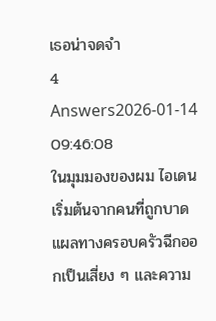เธอน่าจดจำ
4 Answers2026-01-14 09:46:08
ในมุมมองของผม ไอเดนเริ่มต้นจากคนที่ถูกบาดแผลทางครอบครัวฉีกออกเป็นเสี่ยง ๆ และความ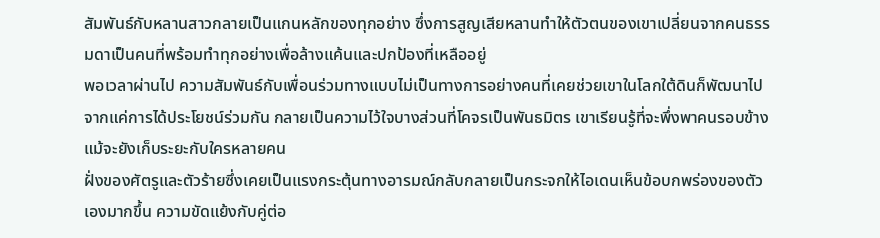สัมพันธ์กับหลานสาวกลายเป็นแกนหลักของทุกอย่าง ซึ่งการสูญเสียหลานทำให้ตัวตนของเขาเปลี่ยนจากคนธรรมดาเป็นคนที่พร้อมทำทุกอย่างเพื่อล้างแค้นและปกป้องที่เหลืออยู่
พอเวลาผ่านไป ความสัมพันธ์กับเพื่อนร่วมทางแบบไม่เป็นทางการอย่างคนที่เคยช่วยเขาในโลกใต้ดินก็พัฒนาไปจากแค่การได้ประโยชน์ร่วมกัน กลายเป็นความไว้ใจบางส่วนที่โคจรเป็นพันธมิตร เขาเรียนรู้ที่จะพึ่งพาคนรอบข้างแม้จะยังเก็บระยะกับใครหลายคน
ฝั่งของศัตรูและตัวร้ายซึ่งเคยเป็นแรงกระตุ้นทางอารมณ์กลับกลายเป็นกระจกให้ไอเดนเห็นข้อบกพร่องของตัวเองมากขึ้น ความขัดแย้งกับคู่ต่อ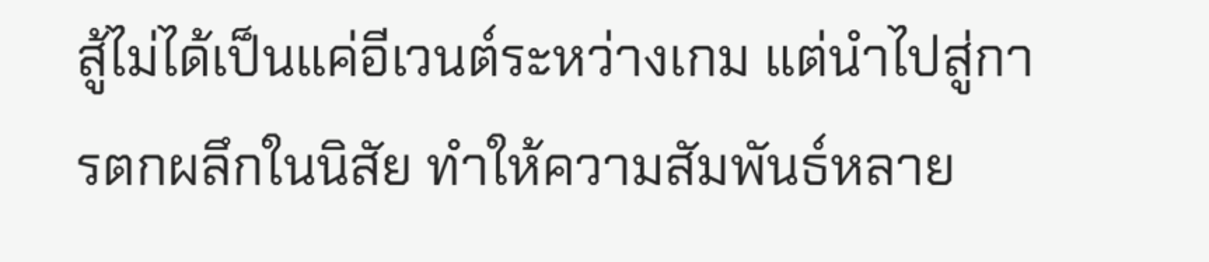สู้ไม่ได้เป็นแค่อีเวนต์ระหว่างเกม แต่นำไปสู่การตกผลึกในนิสัย ทำให้ความสัมพันธ์หลาย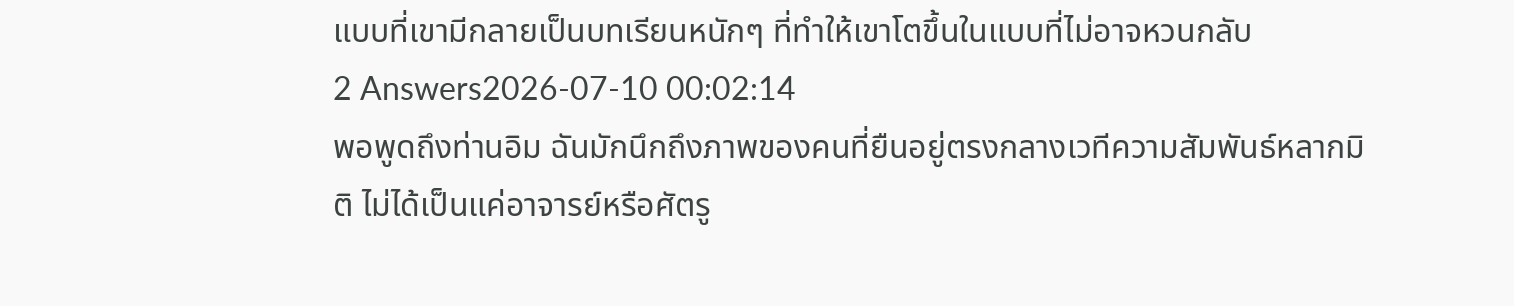แบบที่เขามีกลายเป็นบทเรียนหนักๆ ที่ทำให้เขาโตขึ้นในแบบที่ไม่อาจหวนกลับ
2 Answers2026-07-10 00:02:14
พอพูดถึงท่านอิม ฉันมักนึกถึงภาพของคนที่ยืนอยู่ตรงกลางเวทีความสัมพันธ์หลากมิติ ไม่ได้เป็นแค่อาจารย์หรือศัตรู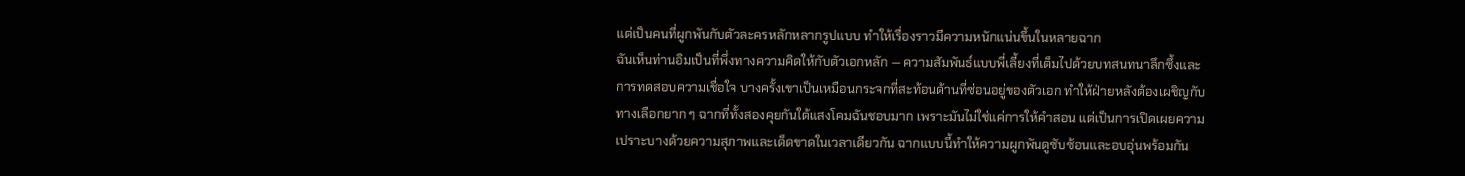แต่เป็นคนที่ผูกพันกับตัวละครหลักหลากรูปแบบ ทำให้เรื่องราวมีความหนักแน่นขึ้นในหลายฉาก
ฉันเห็นท่านอิมเป็นที่พึ่งทางความคิดให้กับตัวเอกหลัก — ความสัมพันธ์แบบพี่เลี้ยงที่เต็มไปด้วยบทสนทนาลึกซึ้งและการทดสอบความเชื่อใจ บางครั้งเขาเป็นเหมือนกระจกที่สะท้อนด้านที่ซ่อนอยู่ของตัวเอก ทำให้ฝ่ายหลังต้องเผชิญกับทางเลือกยาก ๆ ฉากที่ทั้งสองคุยกันใต้แสงโคมฉันชอบมาก เพราะมันไม่ใช่แค่การให้คำสอน แต่เป็นการเปิดเผยความเปราะบางด้วยความสุภาพและเด็ดขาดในเวลาเดียวกัน ฉากแบบนี้ทำให้ความผูกพันดูซับซ้อนและอบอุ่นพร้อมกัน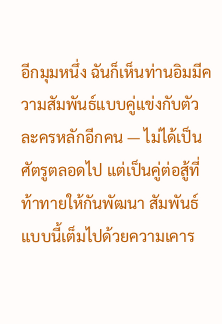อีกมุมหนึ่ง ฉันก็เห็นท่านอิมมีความสัมพันธ์แบบคู่แข่งกับตัวละครหลักอีกคน — ไม่ได้เป็นศัตรูตลอดไป แต่เป็นคู่ต่อสู้ที่ท้าทายให้กันพัฒนา สัมพันธ์แบบนี้เต็มไปด้วยความเคาร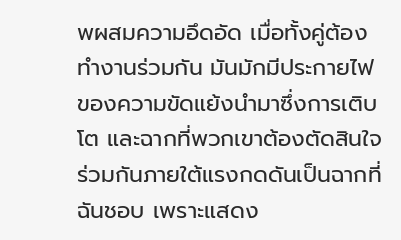พผสมความอึดอัด เมื่อทั้งคู่ต้องทำงานร่วมกัน มันมักมีประกายไฟของความขัดแย้งนำมาซึ่งการเติบโต และฉากที่พวกเขาต้องตัดสินใจร่วมกันภายใต้แรงกดดันเป็นฉากที่ฉันชอบ เพราะแสดง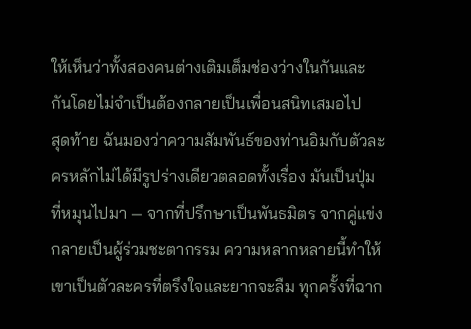ให้เห็นว่าทั้งสองคนต่างเติมเต็มช่องว่างในกันและกันโดยไม่จำเป็นต้องกลายเป็นเพื่อนสนิทเสมอไป
สุดท้าย ฉันมองว่าความสัมพันธ์ของท่านอิมกับตัวละครหลักไม่ได้มีรูปร่างเดียวตลอดทั้งเรื่อง มันเป็นปุ่มที่หมุนไปมา — จากที่ปรึกษาเป็นพันธมิตร จากคู่แข่งกลายเป็นผู้ร่วมชะตากรรม ความหลากหลายนี้ทำให้เขาเป็นตัวละครที่ตรึงใจและยากจะลืม ทุกครั้งที่ฉาก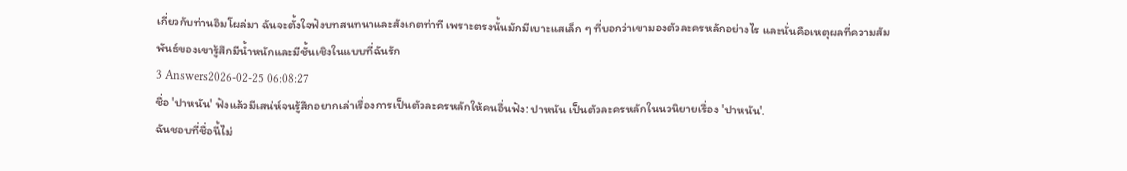เกี่ยวกับท่านอิมโผล่มา ฉันจะตั้งใจฟังบทสนทนาและสังเกตท่าที เพราะตรงนั้นมักมีเบาะแสเล็ก ๆ ที่บอกว่าเขามองตัวละครหลักอย่างไร และนั่นคือเหตุผลที่ความสัมพันธ์ของเขารู้สึกมีน้ำหนักและมีชั้นเชิงในแบบที่ฉันรัก
3 Answers2026-02-25 06:08:27
ชื่อ 'ปาหนัน' ฟังแล้วมีเสน่ห์จนรู้สึกอยากเล่าเรื่องการเป็นตัวละครหลักให้คนอื่นฟัง: ปาหนัน เป็นตัวละครหลักในนวนิยายเรื่อง 'ปาหนัน'.
ฉันชอบที่ชื่อนี้ไม่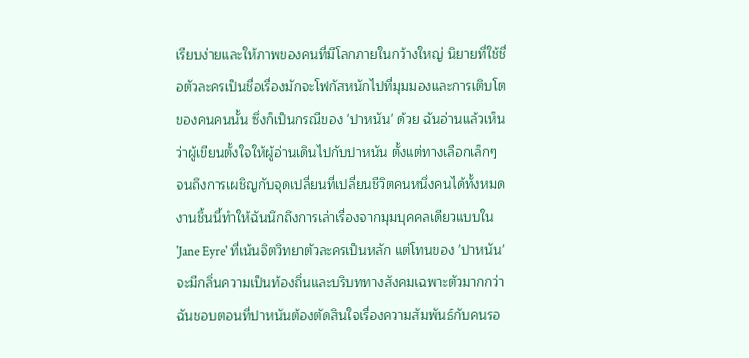เรียบง่ายและให้ภาพของคนที่มีโลกภายในกว้างใหญ่ นิยายที่ใช้ชื่อตัวละครเป็นชื่อเรื่องมักจะโฟกัสหนักไปที่มุมมองและการเติบโตของคนคนนั้น ซึ่งก็เป็นกรณีของ 'ปาหนัน' ด้วย ฉันอ่านแล้วเห็นว่าผู้เขียนตั้งใจให้ผู้อ่านเดินไปกับปาหนัน ตั้งแต่ทางเลือกเล็กๆ จนถึงการเผชิญกับจุดเปลี่ยนที่เปลี่ยนชีวิตคนหนึ่งคนได้ทั้งหมด
งานชิ้นนี้ทำให้ฉันนึกถึงการเล่าเรื่องจากมุมบุคคลเดียวแบบใน 'Jane Eyre' ที่เน้นจิตวิทยาตัวละครเป็นหลัก แต่โทนของ 'ปาหนัน' จะมีกลิ่นความเป็นท้องถิ่นและบริบททางสังคมเฉพาะตัวมากกว่า ฉันชอบตอนที่ปาหนันต้องตัดสินใจเรื่องความสัมพันธ์กับคนรอ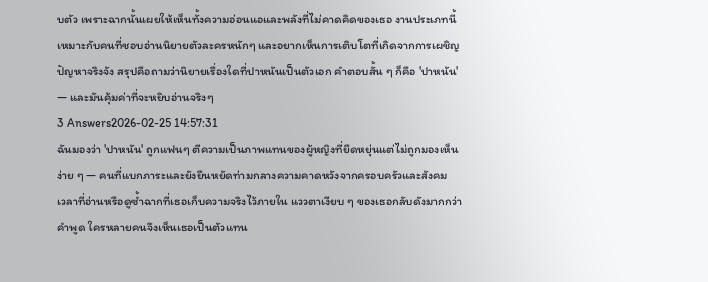บตัว เพราะฉากนั้นเผยให้เห็นทั้งความอ่อนแอและพลังที่ไม่คาดคิดของเธอ งานประเภทนี้เหมาะกับคนที่ชอบอ่านนิยายตัวละครหนักๆ และอยากเห็นการเติบโตที่เกิดจากการเผชิญปัญหาจริงจัง สรุปคือถามว่านิยายเรื่องใดที่ปาหนันเป็นตัวเอก คำตอบสั้น ๆ ก็คือ 'ปาหนัน' — และมันคุ้มค่าที่จะหยิบอ่านจริงๆ
3 Answers2026-02-25 14:57:31
ฉันมองว่า 'ปาหนัน' ถูกแฟนๆ ตีความเป็นภาพแทนของผู้หญิงที่ยืดหยุ่นแต่ไม่ถูกมองเห็นง่าย ๆ — คนที่แบกภาระและยังยืนหยัดท่ามกลางความคาดหวังจากครอบครัวและสังคม
เวลาที่อ่านหรือดูซ้ำฉากที่เธอเก็บความจริงไว้ภายใน แววตาเงียบ ๆ ของเธอกลับดังมากกว่าคำพูด ใครหลายคนจึงเห็นเธอเป็นตัวแทน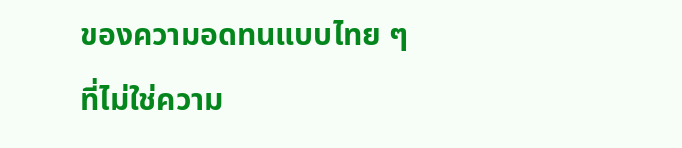ของความอดทนแบบไทย ๆ ที่ไม่ใช่ความ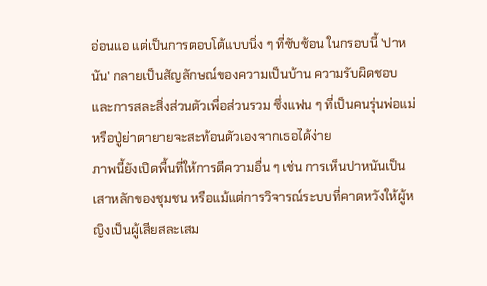อ่อนแอ แต่เป็นการตอบโต้แบบนิ่ง ๆ ที่ซับซ้อน ในกรอบนี้ 'ปาหนัน' กลายเป็นสัญลักษณ์ของความเป็นบ้าน ความรับผิดชอบ และการสละสิ่งส่วนตัวเพื่อส่วนรวม ซึ่งแฟน ๆ ที่เป็นคนรุ่นพ่อแม่หรือปู่ย่าตายายจะสะท้อนตัวเองจากเธอได้ง่าย
ภาพนี้ยังเปิดพื้นที่ให้การตีความอื่น ๆ เช่น การเห็นปาหนันเป็นเสาหลักของชุมชน หรือแม้แต่การวิจารณ์ระบบที่คาดหวังให้ผู้หญิงเป็นผู้เสียสละเสม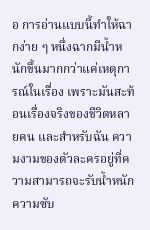อ การอ่านแบบนี้ทำให้ฉากง่าย ๆ หนึ่งฉากมีน้ำหนักขึ้นมากกว่าแค่เหตุการณ์ในเรื่อง เพราะมันสะท้อนเรื่องจริงของชีวิตหลายคน และสำหรับฉัน ความงามของตัวละครอยู่ที่ความสามารถจะรับน้ำหนักความซับ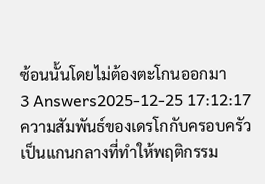ซ้อนนั้นโดยไม่ต้องตะโกนออกมา
3 Answers2025-12-25 17:12:17
ความสัมพันธ์ของเดรโกกับครอบครัวเป็นแกนกลางที่ทำให้พฤติกรรม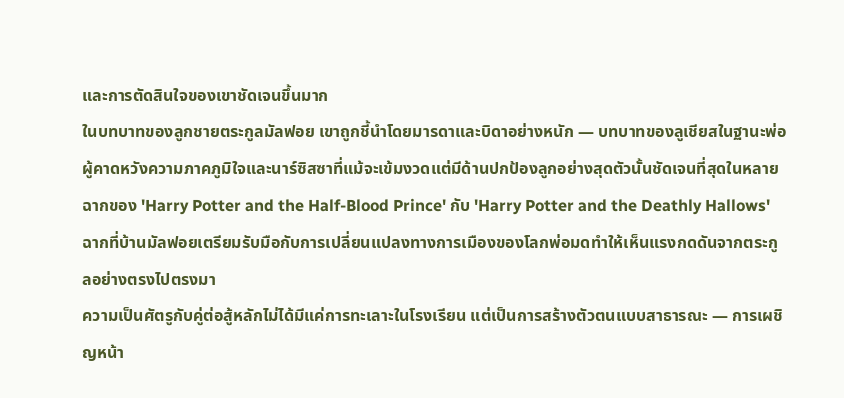และการตัดสินใจของเขาชัดเจนขึ้นมาก
ในบทบาทของลูกชายตระกูลมัลฟอย เขาถูกชี้นำโดยมารดาและบิดาอย่างหนัก — บทบาทของลูเชียสในฐานะพ่อผู้คาดหวังความภาคภูมิใจและนาร์ซิสซาที่แม้จะเข้มงวดแต่มีด้านปกป้องลูกอย่างสุดตัวนั้นชัดเจนที่สุดในหลายฉากของ 'Harry Potter and the Half-Blood Prince' กับ 'Harry Potter and the Deathly Hallows' ฉากที่บ้านมัลฟอยเตรียมรับมือกับการเปลี่ยนแปลงทางการเมืองของโลกพ่อมดทำให้เห็นแรงกดดันจากตระกูลอย่างตรงไปตรงมา
ความเป็นศัตรูกับคู่ต่อสู้หลักไม่ได้มีแค่การทะเลาะในโรงเรียน แต่เป็นการสร้างตัวตนแบบสาธารณะ — การเผชิญหน้า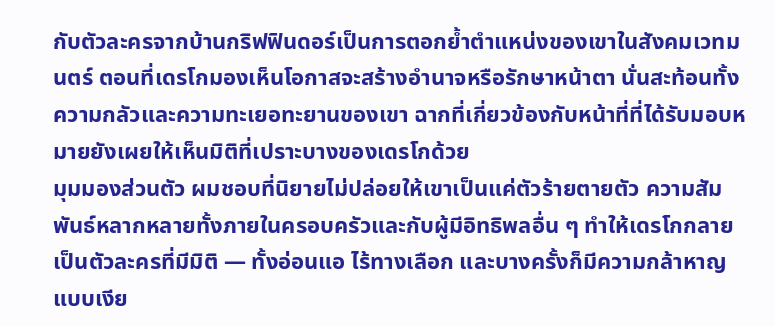กับตัวละครจากบ้านกริฟฟินดอร์เป็นการตอกย้ำตำแหน่งของเขาในสังคมเวทมนตร์ ตอนที่เดรโกมองเห็นโอกาสจะสร้างอำนาจหรือรักษาหน้าตา นั่นสะท้อนทั้งความกลัวและความทะเยอทะยานของเขา ฉากที่เกี่ยวข้องกับหน้าที่ที่ได้รับมอบหมายยังเผยให้เห็นมิติที่เปราะบางของเดรโกด้วย
มุมมองส่วนตัว ผมชอบที่นิยายไม่ปล่อยให้เขาเป็นแค่ตัวร้ายตายตัว ความสัมพันธ์หลากหลายทั้งภายในครอบครัวและกับผู้มีอิทธิพลอื่น ๆ ทำให้เดรโกกลายเป็นตัวละครที่มีมิติ — ทั้งอ่อนแอ ไร้ทางเลือก และบางครั้งก็มีความกล้าหาญแบบเงีย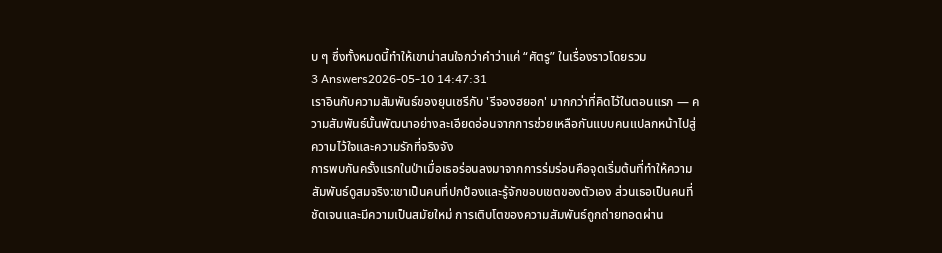บ ๆ ซึ่งทั้งหมดนี้ทำให้เขาน่าสนใจกว่าคำว่าแค่ “ศัตรู” ในเรื่องราวโดยรวม
3 Answers2026-05-10 14:47:31
เราอินกับความสัมพันธ์ของยุนเซรีกับ 'รีจองฮยอก' มากกว่าที่คิดไว้ในตอนแรก — ความสัมพันธ์นั้นพัฒนาอย่างละเอียดอ่อนจากการช่วยเหลือกันแบบคนแปลกหน้าไปสู่ความไว้ใจและความรักที่จริงจัง
การพบกันครั้งแรกในป่าเมื่อเธอร่อนลงมาจากการร่มร่อนคือจุดเริ่มต้นที่ทำให้ความสัมพันธ์ดูสมจริง:เขาเป็นคนที่ปกป้องและรู้จักขอบเขตของตัวเอง ส่วนเธอเป็นคนที่ชัดเจนและมีความเป็นสมัยใหม่ การเติบโตของความสัมพันธ์ถูกถ่ายทอดผ่าน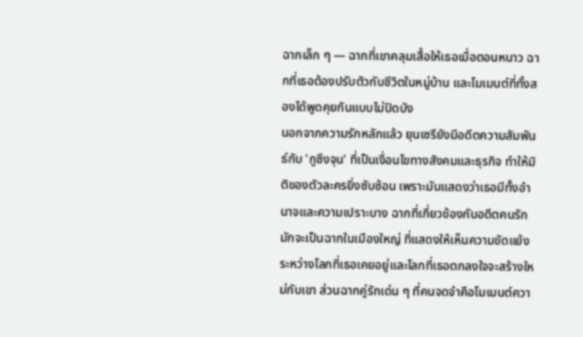ฉากเล็ก ๆ — ฉากที่เขาคลุมเสื้อให้เธอเมื่อตอนหนาว ฉากที่เธอต้องปรับตัวกับชีวิตในหมู่บ้าน และโมเมนต์ที่ทั้งสองได้พูดคุยกันแบบไม่ปิดบัง
นอกจากความรักหลักแล้ว ยุนเซรียังมีอดีตความสัมพันธ์กับ 'กูซึงจุน' ที่เป็นเงื่อนไขทางสังคมและธุรกิจ ทำให้มิติของตัวละครยิ่งซับซ้อน เพราะมันแสดงว่าเธอมีทั้งอำนาจและความเปราะบาง ฉากที่เกี่ยวข้องกับอดีตคนรักมักจะเป็นฉากในเมืองใหญ่ ที่แสดงให้เห็นความขัดแย้งระหว่างโลกที่เธอเคยอยู่และโลกที่เธอตกลงใจจะสร้างใหม่กับเขา ส่วนฉากคู่รักเด่น ๆ ที่คนจดจำคือโมเมนต์ควา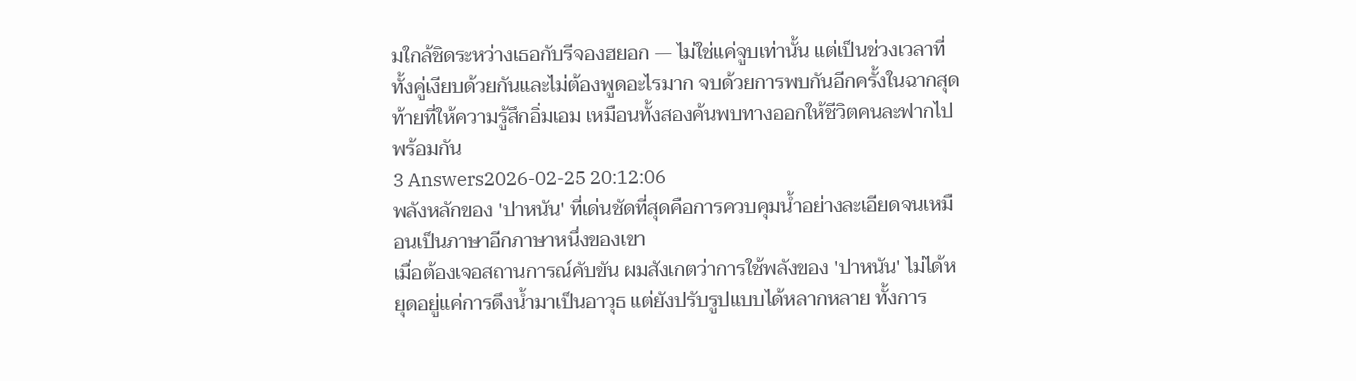มใกล้ชิดระหว่างเธอกับรีจองฮยอก — ไม่ใช่แค่จูบเท่านั้น แต่เป็นช่วงเวลาที่ทั้งคู่เงียบด้วยกันและไม่ต้องพูดอะไรมาก จบด้วยการพบกันอีกครั้งในฉากสุดท้ายที่ให้ความรู้สึกอิ่มเอม เหมือนทั้งสองค้นพบทางออกให้ชีวิตคนละฟากไปพร้อมกัน
3 Answers2026-02-25 20:12:06
พลังหลักของ 'ปาหนัน' ที่เด่นชัดที่สุดคือการควบคุมน้ำอย่างละเอียดจนเหมือนเป็นภาษาอีกภาษาหนึ่งของเขา
เมื่อต้องเจอสถานการณ์คับขัน ผมสังเกตว่าการใช้พลังของ 'ปาหนัน' ไม่ได้หยุดอยู่แค่การดึงน้ำมาเป็นอาวุธ แต่ยังปรับรูปแบบได้หลากหลาย ทั้งการ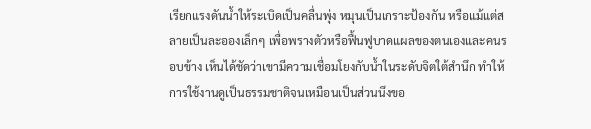เรียกแรงดันน้ำให้ระเบิดเป็นคลื่นพุ่ง หมุนเป็นเกราะป้องกัน หรือแม้แต่สลายเป็นละอองเล็กๆ เพื่อพรางตัวหรือฟื้นฟูบาดแผลของตนเองและคนรอบข้าง เห็นได้ชัดว่าเขามีความเชื่อมโยงกับน้ำในระดับจิตใต้สำนึก ทำให้การใช้งานดูเป็นธรรมชาติจนเหมือนเป็นส่วนนึงขอ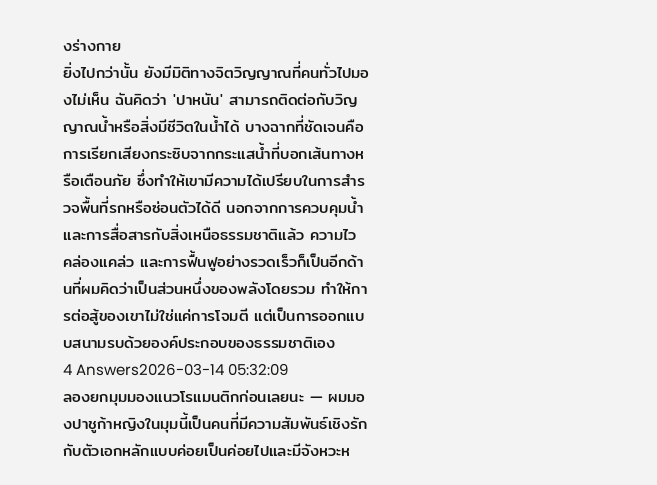งร่างกาย
ยิ่งไปกว่านั้น ยังมีมิติทางจิตวิญญาณที่คนทั่วไปมองไม่เห็น ฉันคิดว่า 'ปาหนัน' สามารถติดต่อกับวิญญาณน้ำหรือสิ่งมีชีวิตในน้ำได้ บางฉากที่ชัดเจนคือการเรียกเสียงกระซิบจากกระแสน้ำที่บอกเส้นทางหรือเตือนภัย ซึ่งทำให้เขามีความได้เปรียบในการสำรวจพื้นที่รกหรือซ่อนตัวได้ดี นอกจากการควบคุมน้ำและการสื่อสารกับสิ่งเหนือธรรมชาติแล้ว ความไว คล่องแคล่ว และการฟื้นฟูอย่างรวดเร็วก็เป็นอีกด้านที่ผมคิดว่าเป็นส่วนหนึ่งของพลังโดยรวม ทำให้การต่อสู้ของเขาไม่ใช่แค่การโจมตี แต่เป็นการออกแบบสนามรบด้วยองค์ประกอบของธรรมชาติเอง
4 Answers2026-03-14 05:32:09
ลองยกมุมมองแนวโรแมนติกก่อนเลยนะ — ผมมองปาชูก้าหญิงในมุมนี้เป็นคนที่มีความสัมพันธ์เชิงรักกับตัวเอกหลักแบบค่อยเป็นค่อยไปและมีจังหวะห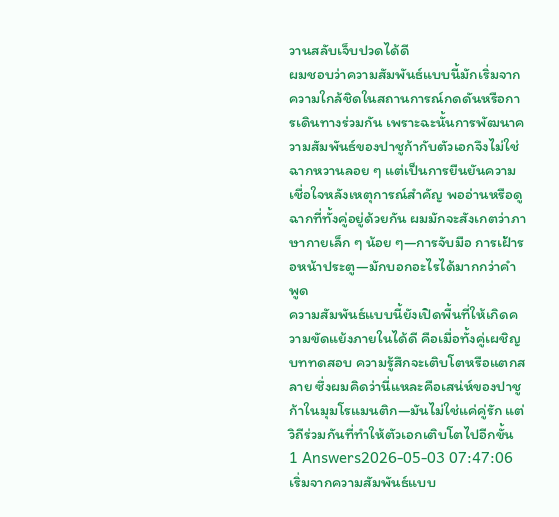วานสลับเจ็บปวดได้ดี
ผมชอบว่าความสัมพันธ์แบบนี้มักเริ่มจากความใกล้ชิดในสถานการณ์กดดันหรือการเดินทางร่วมกัน เพราะฉะนั้นการพัฒนาความสัมพันธ์ของปาชูก้ากับตัวเอกจึงไม่ใช่ฉากหวานลอย ๆ แต่เป็นการยืนยันความเชื่อใจหลังเหตุการณ์สำคัญ พออ่านหรือดูฉากที่ทั้งคู่อยู่ด้วยกัน ผมมักจะสังเกตว่าภาษากายเล็ก ๆ น้อย ๆ—การจับมือ การเฝ้ารอหน้าประตู—มักบอกอะไรได้มากกว่าคำพูด
ความสัมพันธ์แบบนี้ยังเปิดพื้นที่ให้เกิดความขัดแย้งภายในได้ดี คือเมื่อทั้งคู่เผชิญบททดสอบ ความรู้สึกจะเติบโตหรือแตกสลาย ซึ่งผมคิดว่านี่แหละคือเสน่ห์ของปาชูก้าในมุมโรแมนติก—มันไม่ใช่แค่คู่รัก แต่วิถีร่วมกันที่ทำให้ตัวเอกเติบโตไปอีกขั้น
1 Answers2026-05-03 07:47:06
เริ่มจากความสัมพันธ์แบบ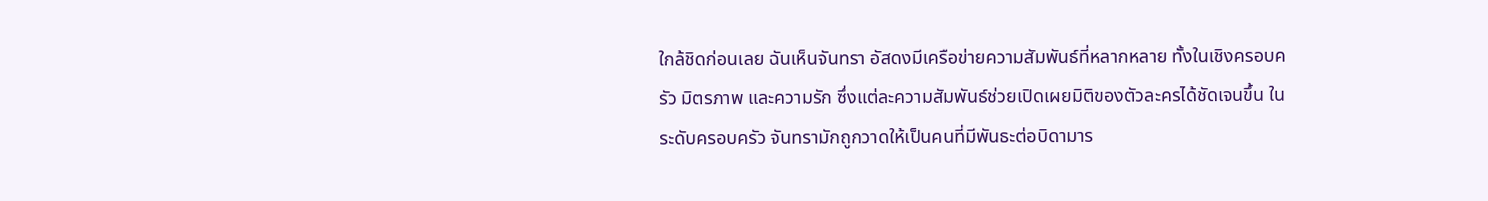ใกล้ชิดก่อนเลย ฉันเห็นจันทรา อัสดงมีเครือข่ายความสัมพันธ์ที่หลากหลาย ทั้งในเชิงครอบครัว มิตรภาพ และความรัก ซึ่งแต่ละความสัมพันธ์ช่วยเปิดเผยมิติของตัวละครได้ชัดเจนขึ้น ในระดับครอบครัว จันทรามักถูกวาดให้เป็นคนที่มีพันธะต่อบิดามาร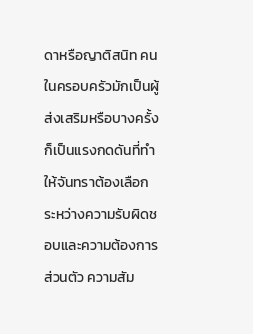ดาหรือญาติสนิท คนในครอบครัวมักเป็นผู้ส่งเสริมหรือบางครั้งก็เป็นแรงกดดันที่ทำให้จันทราต้องเลือกระหว่างความรับผิดชอบและความต้องการส่วนตัว ความสัม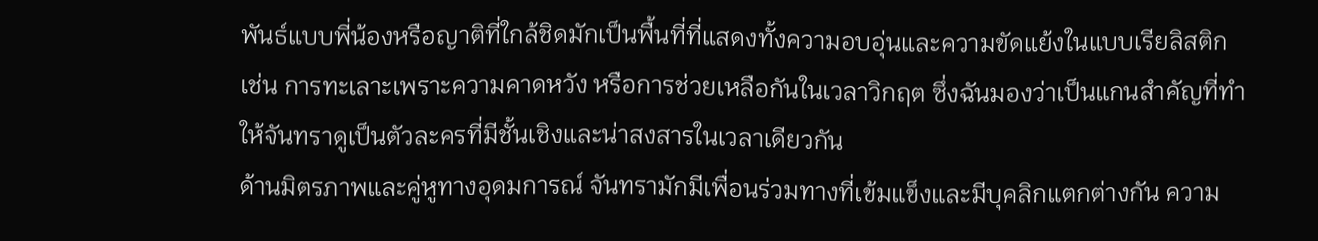พันธ์แบบพี่น้องหรือญาติที่ใกล้ชิดมักเป็นพื้นที่ที่แสดงทั้งความอบอุ่นและความขัดแย้งในแบบเรียลิสติก เช่น การทะเลาะเพราะความคาดหวัง หรือการช่วยเหลือกันในเวลาวิกฤต ซึ่งฉันมองว่าเป็นแกนสำคัญที่ทำให้จันทราดูเป็นตัวละครที่มีชั้นเชิงและน่าสงสารในเวลาเดียวกัน
ด้านมิตรภาพและคู่หูทางอุดมการณ์ จันทรามักมีเพื่อนร่วมทางที่เข้มแข็งและมีบุคลิกแตกต่างกัน ความ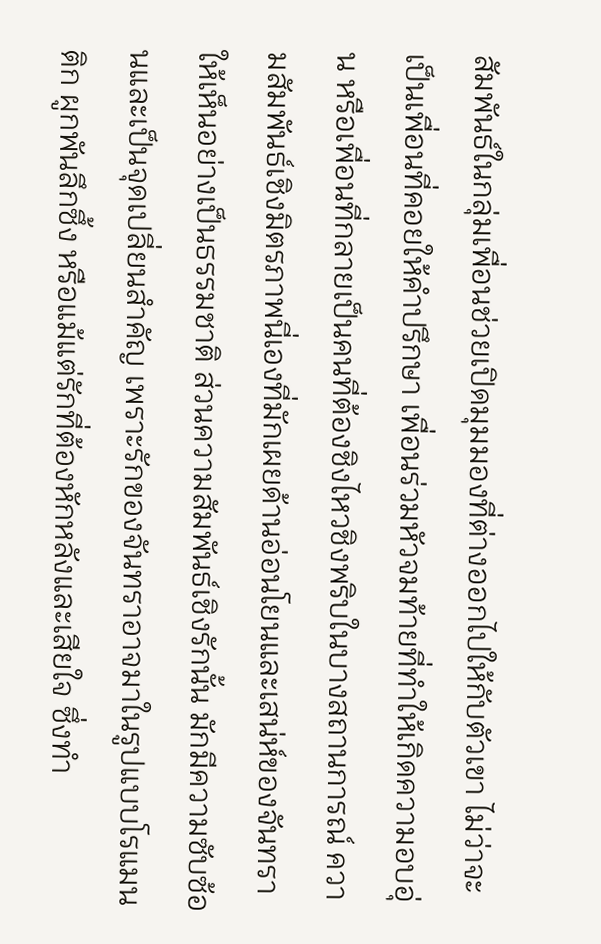สัมพันธ์ในกลุ่มเพื่อนช่วยเปิดมุมมองที่ต่างออกไปให้กับตัวเขา ไม่ว่าจะเป็นเพื่อนที่คอยให้คำปรึกษา เพื่อนร่วมหัวจมท้ายที่ทำให้เกิดความอบอุ่น หรือเพื่อนที่กลายเป็นคนที่ต้องชิงไหวชิงพริบในบางสถานการณ์ ความสัมพันธ์เชิงมิตรภาพนี่เองที่มักเผยด้านอ่อนโยนและเสน่ห์ของจันทราให้เห็นอย่างเป็นธรรมชาติ ส่วนความสัมพันธ์เชิงรักนั้น มักมีความซับซ้อนและเป็นจุดเปลี่ยนสำคัญ เพราะรักของจันทราอาจมาในรูปแบบโรแมนติก ผูกพันลึกซึ้ง หรือแม้แต่รักที่ต้องหักหลังและเสียใจ ซึ่งทำ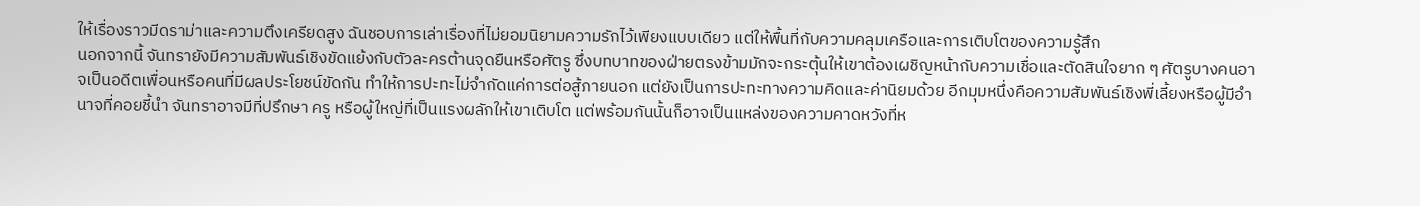ให้เรื่องราวมีดราม่าและความตึงเครียดสูง ฉันชอบการเล่าเรื่องที่ไม่ยอมนิยามความรักไว้เพียงแบบเดียว แต่ให้พื้นที่กับความคลุมเครือและการเติบโตของความรู้สึก
นอกจากนี้ จันทรายังมีความสัมพันธ์เชิงขัดแย้งกับตัวละครต้านจุดยืนหรือศัตรู ซึ่งบทบาทของฝ่ายตรงข้ามมักจะกระตุ้นให้เขาต้องเผชิญหน้ากับความเชื่อและตัดสินใจยาก ๆ ศัตรูบางคนอาจเป็นอดีตเพื่อนหรือคนที่มีผลประโยชน์ขัดกัน ทำให้การปะทะไม่จำกัดแค่การต่อสู้ภายนอก แต่ยังเป็นการปะทะทางความคิดและค่านิยมด้วย อีกมุมหนึ่งคือความสัมพันธ์เชิงพี่เลี้ยงหรือผู้มีอำนาจที่คอยชี้นำ จันทราอาจมีที่ปรึกษา ครู หรือผู้ใหญ่ที่เป็นแรงผลักให้เขาเติบโต แต่พร้อมกันนั้นก็อาจเป็นแหล่งของความคาดหวังที่ห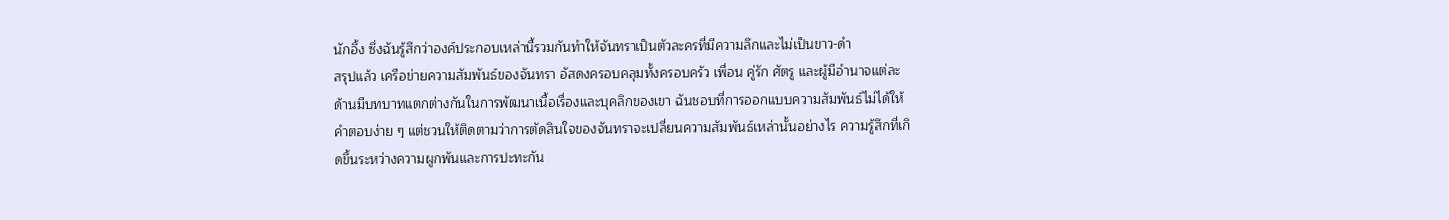นักอึ้ง ซึ่งฉันรู้สึกว่าองค์ประกอบเหล่านี้รวมกันทำให้จันทราเป็นตัวละครที่มีความลึกและไม่เป็นขาว-ดำ
สรุปแล้ว เครือข่ายความสัมพันธ์ของจันทรา อัสดงครอบคลุมทั้งครอบครัว เพื่อน คู่รัก ศัตรู และผู้มีอำนาจแต่ละด้านมีบทบาทแตกต่างกันในการพัฒนาเนื้อเรื่องและบุคลิกของเขา ฉันชอบที่การออกแบบความสัมพันธ์ไม่ได้ให้คำตอบง่าย ๆ แต่ชวนให้ติดตามว่าการตัดสินใจของจันทราจะเปลี่ยนความสัมพันธ์เหล่านั้นอย่างไร ความรู้สึกที่เกิดขึ้นระหว่างความผูกพันและการปะทะกัน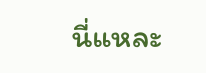นี่แหละ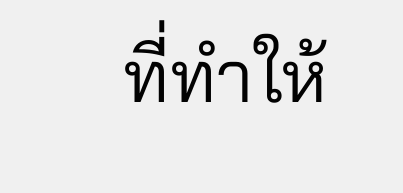ที่ทำให้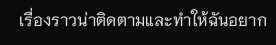เรื่องราวน่าติดตามและทำให้ฉันอยาก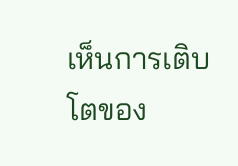เห็นการเติบโตของ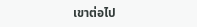เขาต่อไป